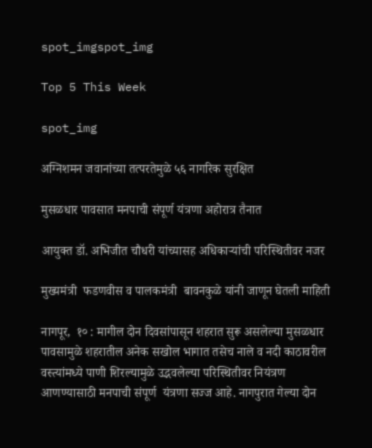spot_imgspot_img

Top 5 This Week

spot_img

अग्निशमन जवानांच्या तत्परतेमुळे ५६ नागरिक सुरक्षित

मुसळधार पावसात मनपाची संपूर्ण यंत्रणा अहोरात्र तैनात

आयुक्त डॉ. अभिजीत चौधरी यांच्यासह अधिकाऱ्यांची परिस्थितीवर नजर

मुख्यमंत्री  फडणवीस व पालकमंत्री  बावनकुळे यांनी जाणून घेतली माहिती

नागपूर,  १० : मागील दोन दिवसांपासून शहरात सुरू असलेल्या मुसळधार पावसामुळे शहरातील अनेक सखोल भागात तसेच नाले व नदी काठावरील वस्त्यांमध्ये पाणी शिरल्यामुळे उद्भवलेल्या परिस्थितीवर नियंत्रण आणण्यासाठी मनपाची संपूर्ण  यंत्रणा सज्ज आहे. नागपुरात गेल्या दोन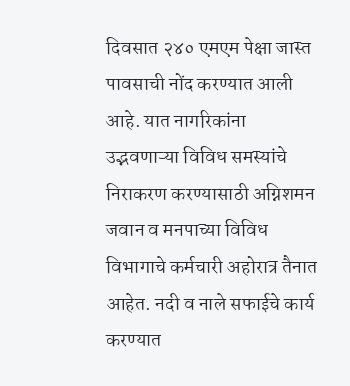दिवसात २४० एमएम पेक्षा जास्त पावसाची नोंद करण्यात आली आहे. यात नागरिकांना उद्भवणाऱ्या विविध समस्यांचे निराकरण करण्यासाठी अग्निशमन जवान व मनपाच्या विविध विभागाचे कर्मचारी अहोरात्र तैनात आहेत. नदी व नाले सफाईचे कार्य करण्यात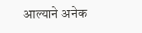आल्याने अनेक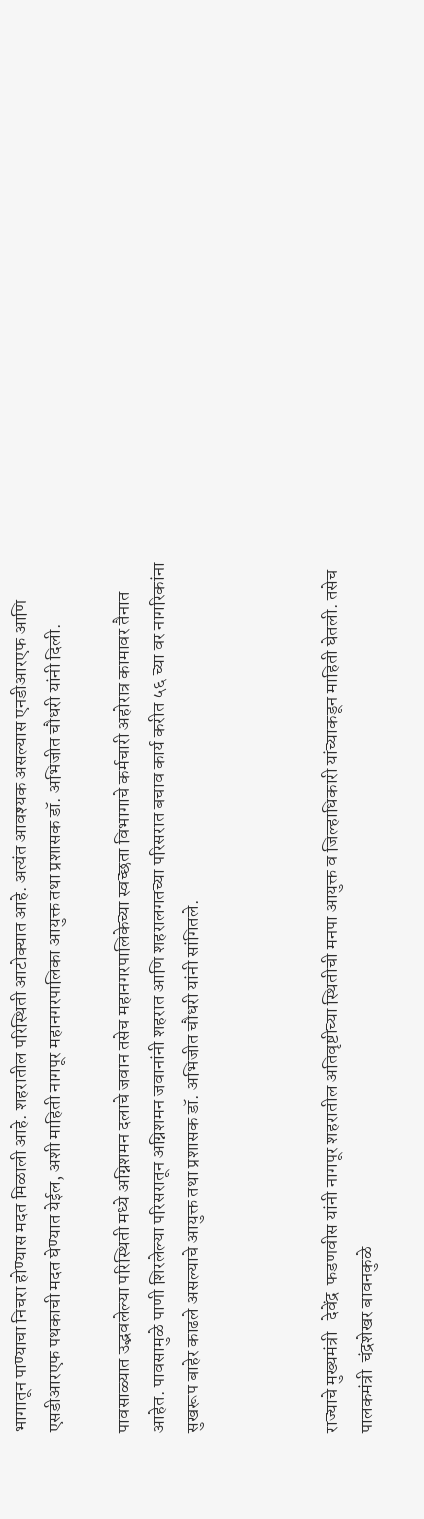भागातून पाण्याचा निचरा होण्यास मदत मिळाली आहे. शहरातील परिस्थिती आटोक्यात आहे. अत्यंत आवश्यक असल्यास एनडीआरएफ आणि एसडीआरएफ पथकाची मदत घेण्यात येईल, अशी माहिती नागपूर महानगरपालिका आयुक्त तथा प्रशासक डॉ. अभिजीत चौधरी यांनी दिली.

पावसाळ्यात उद्भवलेल्या परिस्थिती मध्ये अग्निशमन दलाचे जवान तसेच महानगरपालिकेच्या स्वच्छता विभागाचे कर्मचारी अहोरात्र कामावर तैनात आहेत. पावसामुळे पाणी शिरलेल्या परिसरातून अग्निशमन जवानांनी शहरात आणि शहरालगतच्या परिसरात बचाव कार्य करीत ५६ च्या वर नागरिकांना सुखरूप बाहेर काढले असल्याचे आयुक्त तथा प्रशासक डॉ. अभिजीत चौधरी यांनी सांगितले.



राज्याचे मुख्यमंत्री   देवेंद्र  फडणवीस यांनी नागपूर शहरातील अतिवृष्टीच्या स्थितीची मनपा आयुक्त व जिल्हाधिकारी यांच्याकडून माहिती घेतली. तसेच पालकमंत्री  चंद्रशेखर बावनकुळे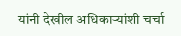यांनी देखील अधिकाऱ्यांशी चर्चा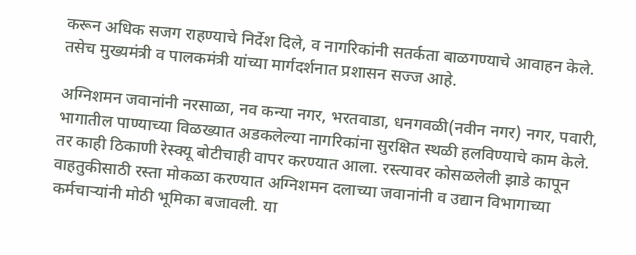करून अधिक सजग राहण्याचे निर्देश दिले, व नागरिकांनी सतर्कता बाळगण्याचे आवाहन केले. तसेच मुख्यमंत्री व पालकमंत्री यांच्या मार्गदर्शनात प्रशासन सज्ज आहे.

अग्निशमन जवानांनी नरसाळा, नव कन्या नगर, भरतवाडा, धनगवळी(नवीन नगर) नगर, पवारी, भागातील पाण्याच्या विळख्यात अडकलेल्या नागरिकांना सुरक्षित स्थळी हलविण्याचे काम केले. तर काही ठिकाणी रेस्क्यू बोटीचाही वापर करण्यात आला. रस्त्यावर कोसळलेली झाडे कापून वाहतुकीसाठी रस्ता मोकळा करण्यात अग्निशमन दलाच्या जवानांनी व उद्यान विभागाच्या कर्मचाऱ्यांनी मोठी भूमिका बजावली. या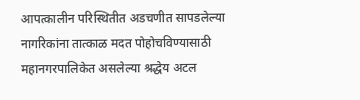आपत्कालीन परिस्थितीत अडचणीत सापडलेल्या नागरिकांना तात्काळ मदत पोहोचविण्यासाठी महानगरपालिकेत असलेल्या श्रद्धेय अटल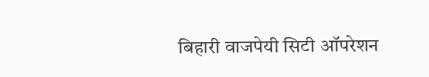बिहारी वाजपेयी सिटी ऑपरेशन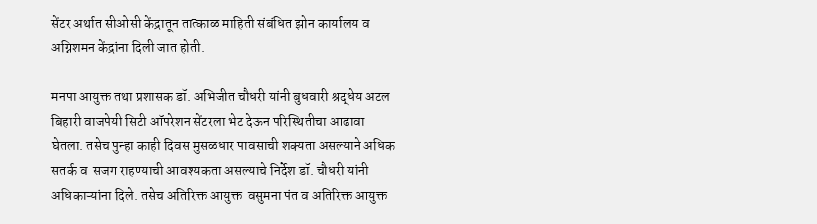सेंटर अर्थात सीओसी केंद्रातून तात्काळ माहिती संबंधित झोन कार्यालय व अग्निशमन केंद्रांना दिली जात होती.

मनपा आयुक्त तथा प्रशासक डॉ. अभिजीत चौधरी यांनी बुधवारी श्रद्धेय अटल बिहारी वाजपेयी सिटी ऑपरेशन सेंटरला भेट देऊन परिस्थितीचा आढावा घेतला. तसेच पुन्हा काही दिवस मुसळधार पावसाची शक्यता असल्याने अधिक सतर्क व  सजग राहण्याची आवश्यकता असल्याचे निर्देश डॉ. चौधरी यांनी अधिकाऱ्यांना दिले. तसेच अतिरिक्त आयुक्त  वसुमना पंत व अतिरिक्त आयुक्त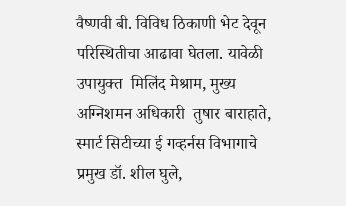वैष्णवी बी. विविध ठिकाणी भेट देवून परिस्थितीचा आढावा घेतला. यावेळी उपायुक्त  मिलिंद मेश्राम, मुख्य अग्निशमन अधिकारी  तुषार बाराहाते, स्मार्ट सिटीच्या ई गव्हर्नस विभागाचे प्रमुख डॉ. शील घुले,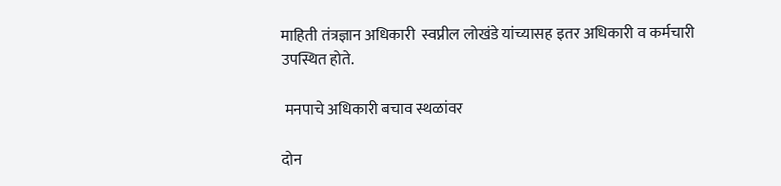माहिती तंत्रज्ञान अधिकारी  स्वप्नील लोखंडे यांच्यासह इतर अधिकारी व कर्मचारी उपस्थित होते.

 मनपाचे अधिकारी बचाव स्थळांवर

दोन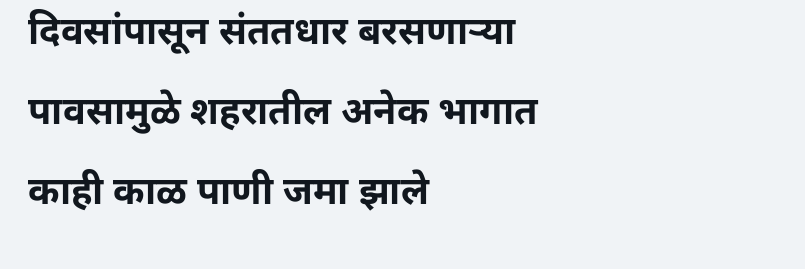दिवसांपासून संततधार बरसणाऱ्या पावसामुळे शहरातील अनेक भागात काही काळ पाणी जमा झाले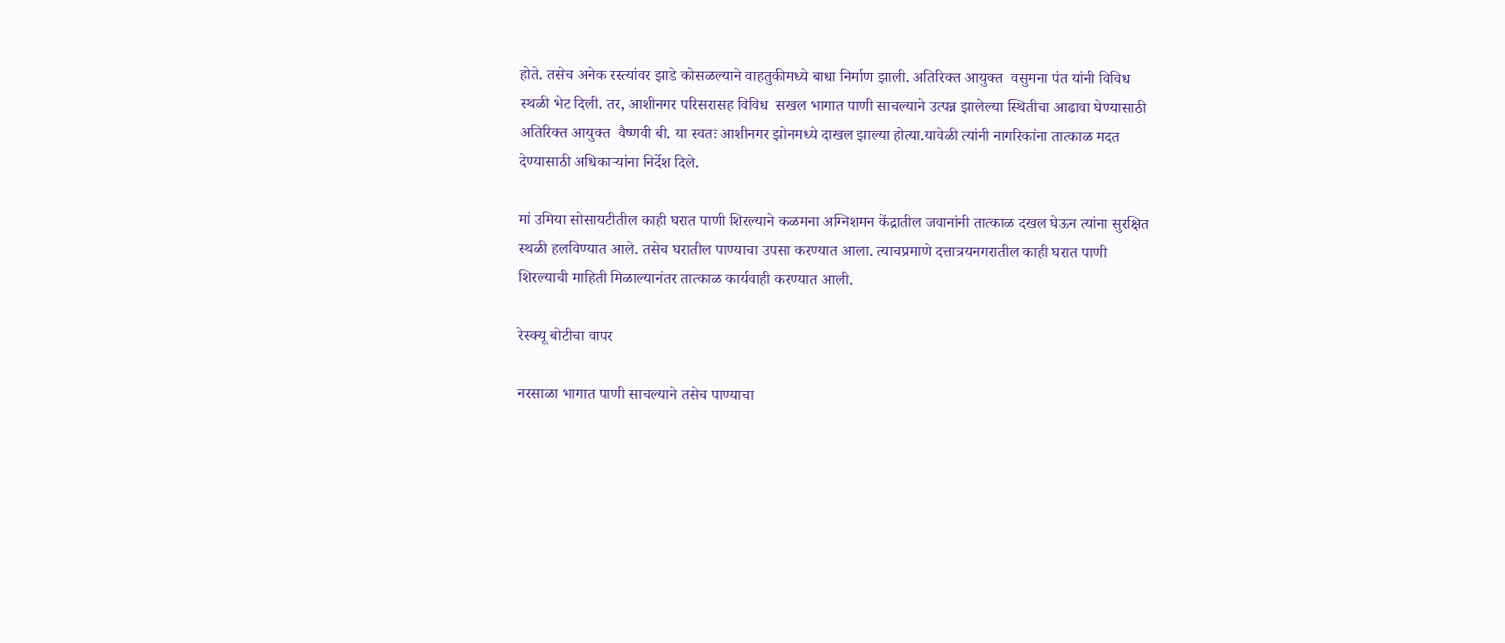होते. तसेच अनेक रस्त्यांवर झाडे कोसळल्याने वाहतुकीमध्ये बाधा निर्माण झाली. अतिरिक्त आयुक्त  वसुमना पंत यांनी विविध स्थळी भेट दिली. तर, आशीनगर परिसरासह विविध  सखल भागात पाणी साचल्याने उत्पन्न झालेल्या स्थितीचा आढावा घेण्यासाठी अतिरिक्त आयुक्त  वैष्णवी बी. या स्वतः आशीनगर झोनमध्ये दाखल झाल्या होत्या.यावेळी त्यांनी नागरिकांना तात्काळ मदत देण्यासाठी अधिकाऱ्यांना निर्देश दिले.

मां उमिया सोसायटीतील काही घरात पाणी शिरल्याने कळमना अग्निशमन केंद्रातील जवानांनी तात्काळ दखल घेऊन त्यांना सुरक्षित स्थळी हलविण्यात आले. तसेच घरातील पाण्याचा उपसा करण्यात आला. त्याचप्रमाणे दत्तात्रयनगरातील काही घरात पाणी शिरल्याची माहिती मिळाल्यानंतर तात्काळ कार्यवाही करण्यात आली.

रेस्क्यू बोटीचा वापर

नरसाळा भागात पाणी साचल्याने तसेच पाण्याचा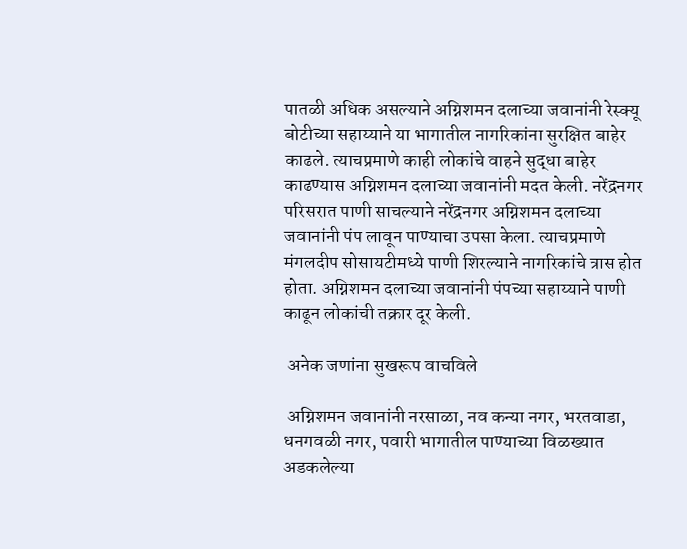पातळी अधिक असल्याने अग्निशमन दलाच्या जवानांनी रेस्क्यू बोटीच्या सहाय्याने या भागातील नागरिकांना सुरक्षित बाहेर काढले. त्याचप्रमाणे काही लोकांचे वाहने सुद्धा बाहेर काढण्यास अग्निशमन दलाच्या जवानांनी मदत केली. नरेंद्रनगर परिसरात पाणी साचल्याने नरेंद्रनगर अग्निशमन दलाच्या जवानांनी पंप लावून पाण्याचा उपसा केला. त्याचप्रमाणे मंगलदीप सोसायटीमध्ये पाणी शिरल्याने नागरिकांचे त्रास होत होता. अग्निशमन दलाच्या जवानांनी पंपच्या सहाय्याने पाणी काढून लोकांची तक्रार दूर केली.

 अनेक जणांना सुखरूप वाचविले

 अग्निशमन जवानांनी नरसाळा, नव कन्या नगर, भरतवाडा, धनगवळी नगर, पवारी भागातील पाण्याच्या विळख्यात अडकलेल्या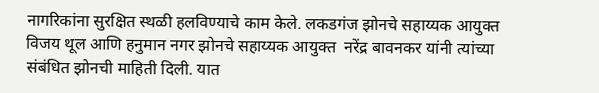नागरिकांना सुरक्षित स्थळी हलविण्याचे काम केले. लकडगंज झोनचे सहाय्यक आयुक्त  विजय थूल आणि हनुमान नगर झोनचे सहाय्यक आयुक्त  नरेंद्र बावनकर यांनी त्यांच्या संबंधित झोनची माहिती दिली. यात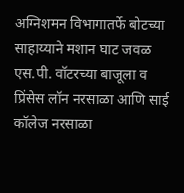अग्निशमन विभागातर्फे बोटच्या साहाय्याने मशान घाट जवळ एस.पी. वॉटरच्या बाजूला व प्रिंसेस लॉन नरसाळा आणि साई कॉलेज नरसाळा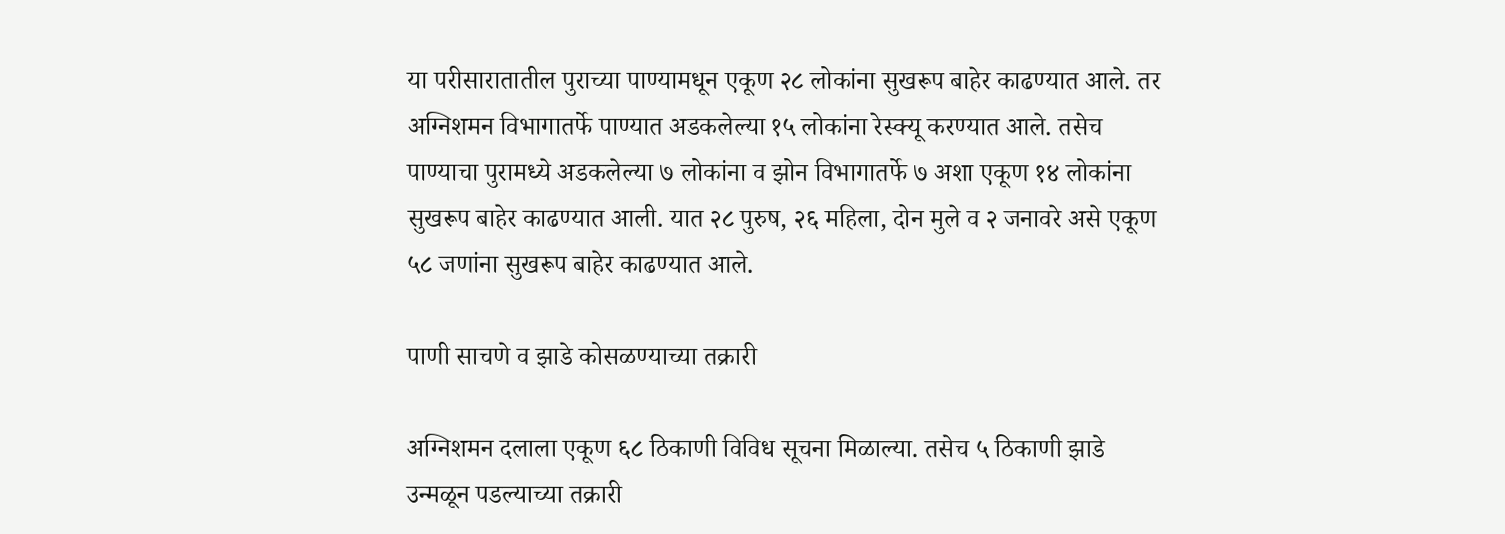या परीसारातातील पुराच्या पाण्यामधून एकूण २८ लोकांना सुखरूप बाहेर काढण्यात आले. तर अग्निशमन विभागातर्फे पाण्यात अडकलेल्या १५ लोकांना रेस्क्यू करण्यात आले. तसेच पाण्याचा पुरामध्ये अडकलेल्या ७ लोकांना व झोन विभागातर्फे ७ अशा एकूण १४ लोकांना सुखरूप बाहेर काढण्यात आली. यात २८ पुरुष, २६ महिला, दोन मुले व २ जनावरे असे एकूण ५८ जणांना सुखरूप बाहेर काढण्यात आले.

पाणी साचणे व झाडे कोसळण्याच्या तक्रारी

अग्निशमन दलाला एकूण ६८ ठिकाणी विविध सूचना मिळाल्या. तसेच ५ ठिकाणी झाडे उन्मळून पडल्याच्या तक्रारी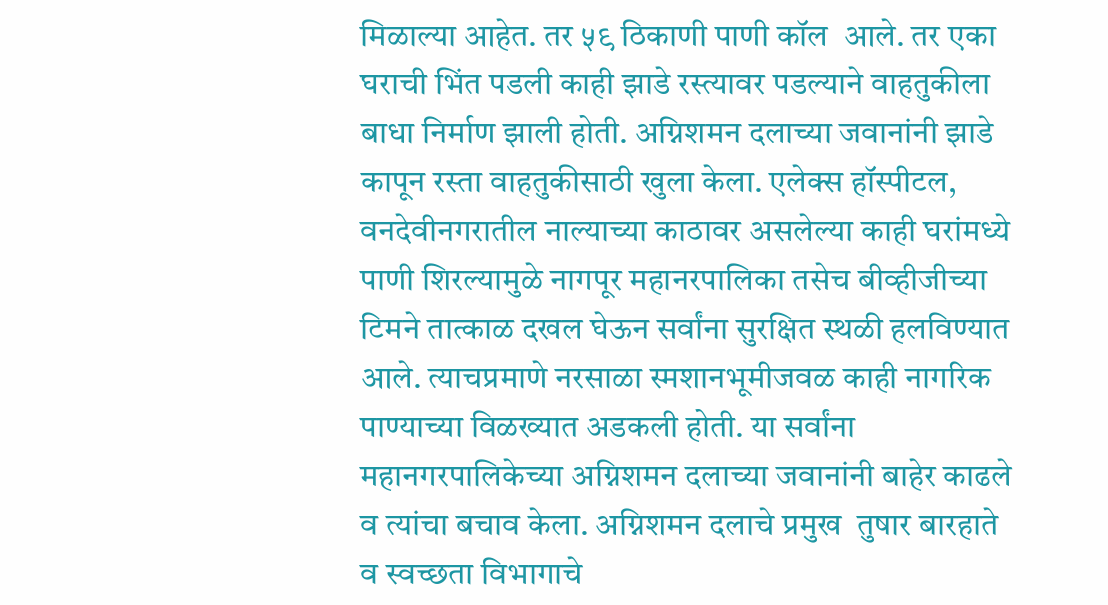मिळाल्या आहेत. तर ५९ ठिकाणी पाणी कॉल  आले. तर एका घराची भिंत पडली काही झाडे रस्त्यावर पडल्याने वाहतुकीला बाधा निर्माण झाली होती. अग्निशमन दलाच्या जवानांनी झाडे कापून रस्ता वाहतुकीसाठी खुला केला. एलेक्स हॉस्पीटल, वनदेवीनगरातील नाल्याच्या काठावर असलेल्या काही घरांमध्ये पाणी शिरल्यामुळे नागपूर महानरपालिका तसेच बीव्हीजीच्या टिमने तात्काळ दखल घेऊन सर्वांना सुरक्षित स्थळी हलविण्यात आले. त्याचप्रमाणे नरसाळा स्मशानभूमीजवळ काही नागरिक पाण्याच्या विळख्यात अडकली होती. या सर्वांना महानगरपालिकेच्या अग्निशमन दलाच्या जवानांनी बाहेर काढले व त्यांचा बचाव केला. अग्निशमन दलाचे प्रमुख  तुषार बारहाते  व स्वच्छता विभागाचे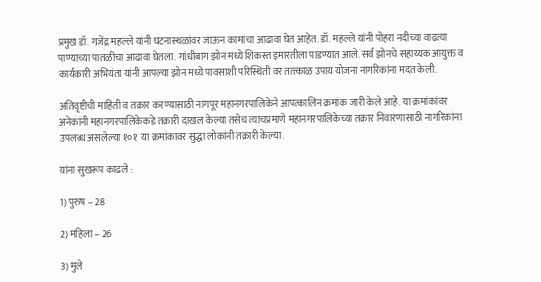प्रमुख डॉ. गजेंद्र महल्ले यांनी घटनास्थळांवर जाऊन कामांचा आढावा घेत आहेत. डॉ. महल्ले यांनी पोहरा नदीच्या वाढत्या पाण्याच्या पातळीचा आढावा घेतला. गांधीबाग झोन मध्ये शिकस्त इमारतीला पाडण्यात आले. सर्व झोनचे सहाय्यक आयुक्त व कार्यकारी अभियंता यांनी आपल्या झोन मध्ये पावसाशी परिस्थिती वर तत्त्काळ उपाय योजना नागरिकांना मदत केली.

अतिवृष्टीची माहिती व तक्रार करण्यासाठी नागपूर महानगरपालिकेने आपत्कालिन क्रमांक जारी केले आहे. या क्रमांकांवर अनेकांनी महानगरपालिकेकडे तक्रारी दाखल केल्या तसेच त्याचप्रमाणे महानगरपालिकेच्या तक्रार निवारणासाठी नागरिकांना उपलब्ध असलेल्या १०१  या क्रमांकावर सुद्धा लोकांनी तक्रारी केल्या.

यांना सुखरूप काढले :

1) पुरुष – 28

2) महिला – 26

3) मुले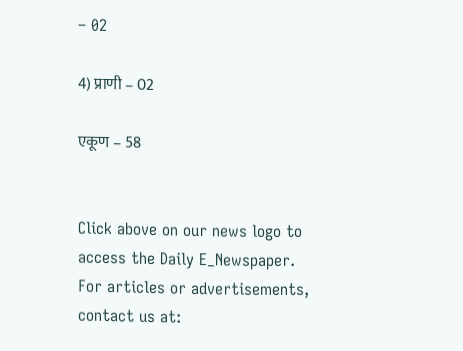– 02

4) प्राणी – 02

एकूण – 58


Click above on our news logo to access the Daily E_Newspaper.
For articles or advertisements, contact us at: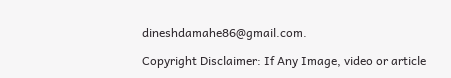dineshdamahe86@gmail.com.

Copyright Disclaimer: If Any Image, video or article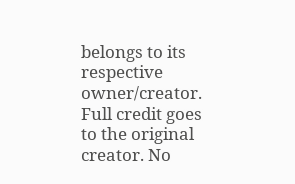belongs to its respective owner/creator. Full credit goes to the original creator. No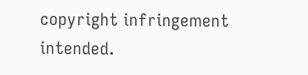copyright infringement intended.